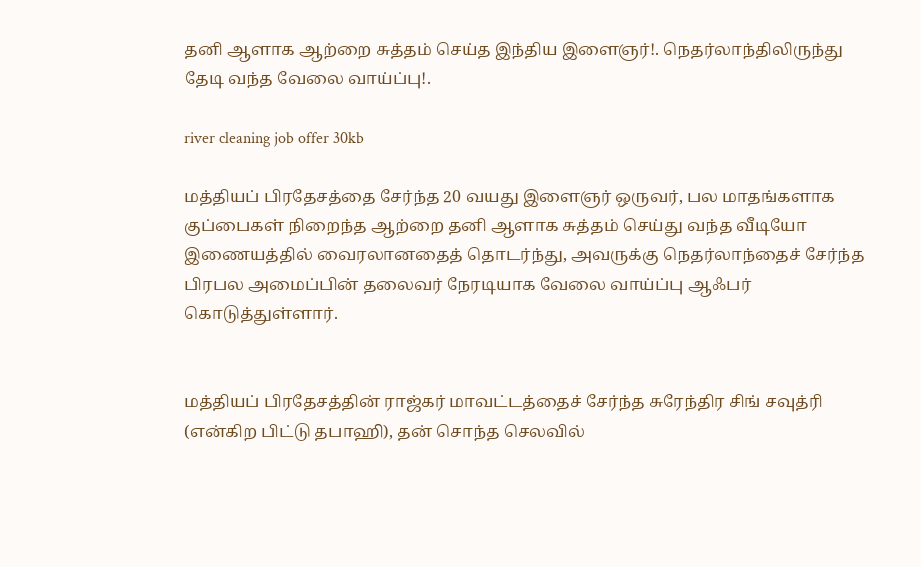தனி ஆளாக ஆற்றை சுத்தம் செய்த இந்திய இளைஞர்!. நெதர்லாந்திலிருந்து தேடி வந்த வேலை வாய்ப்பு!.

river cleaning job offer 30kb

மத்தியப் பிரதேசத்தை சேர்ந்த 20 வயது இளைஞர் ஒருவர், பல மாதங்களாக குப்பைகள் நிறைந்த ஆற்றை தனி ஆளாக சுத்தம் செய்து வந்த வீடியோ இணையத்தில் வைரலானதைத் தொடர்ந்து, அவருக்கு நெதர்லாந்தைச் சேர்ந்த பிரபல அமைப்பின் தலைவர் நேரடியாக வேலை வாய்ப்பு ஆஃபர் கொடுத்துள்ளார்.


மத்தியப் பிரதேசத்தின் ராஜ்கர் மாவட்டத்தைச் சேர்ந்த சுரேந்திர சிங் சவுத்ரி (என்கிற பிட்டு தபாஹி), தன் சொந்த செலவில்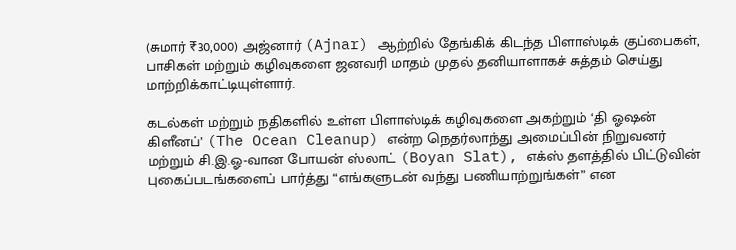(சுமார் ₹30,000) அஜ்னார் (Ajnar) ஆற்றில் தேங்கிக் கிடந்த பிளாஸ்டிக் குப்பைகள், பாசிகள் மற்றும் கழிவுகளை ஜனவரி மாதம் முதல் தனியாளாகச் சுத்தம் செய்து மாற்றிக்காட்டியுள்ளார்.

கடல்கள் மற்றும் நதிகளில் உள்ள பிளாஸ்டிக் கழிவுகளை அகற்றும் ‘தி ஓஷன் கிளீனப்’ (The Ocean Cleanup) என்ற நெதர்லாந்து அமைப்பின் நிறுவனர் மற்றும் சி.இ.ஓ-வான போயன் ஸ்லாட் (Boyan Slat), எக்ஸ் தளத்தில் பிட்டுவின் புகைப்படங்களைப் பார்த்து “எங்களுடன் வந்து பணியாற்றுங்கள்” என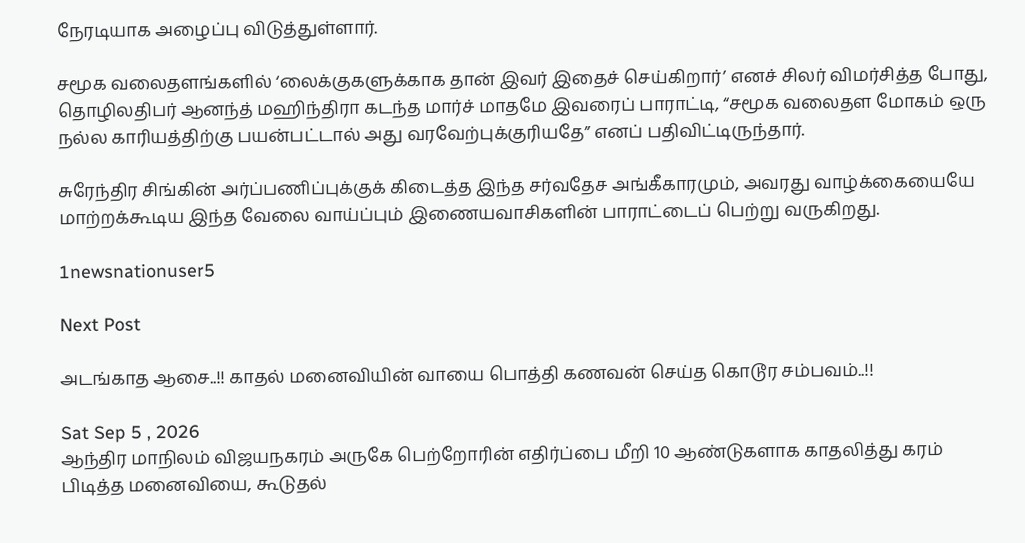நேரடியாக அழைப்பு விடுத்துள்ளார்.

சமூக வலைதளங்களில் ‘லைக்குகளுக்காக தான் இவர் இதைச் செய்கிறார்’ எனச் சிலர் விமர்சித்த போது, தொழிலதிபர் ஆனந்த் மஹிந்திரா கடந்த மார்ச் மாதமே இவரைப் பாராட்டி, “சமூக வலைதள மோகம் ஒரு நல்ல காரியத்திற்கு பயன்பட்டால் அது வரவேற்புக்குரியதே” எனப் பதிவிட்டிருந்தார்.

சுரேந்திர சிங்கின் அர்ப்பணிப்புக்குக் கிடைத்த இந்த சர்வதேச அங்கீகாரமும், அவரது வாழ்க்கையையே மாற்றக்கூடிய இந்த வேலை வாய்ப்பும் இணையவாசிகளின் பாராட்டைப் பெற்று வருகிறது.

1newsnationuser5

Next Post

அடங்காத ஆசை..!! காதல் மனைவியின் வாயை பொத்தி கணவன் செய்த கொடூர சம்பவம்..!!

Sat Sep 5 , 2026
ஆந்திர மாநிலம் விஜயநகரம் அருகே பெற்றோரின் எதிர்ப்பை மீறி 10 ஆண்டுகளாக காதலித்து கரம் பிடித்த மனைவியை, கூடுதல்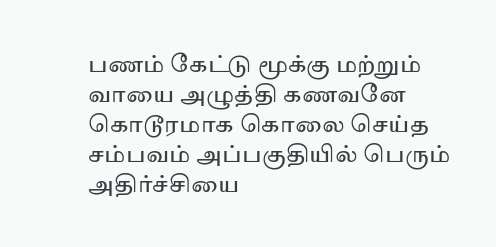பணம் கேட்டு மூக்கு மற்றும் வாயை அழுத்தி கணவனே கொடூரமாக கொலை செய்த சம்பவம் அப்பகுதியில் பெரும் அதிர்ச்சியை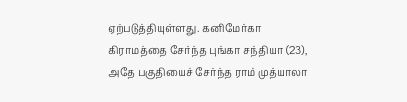ஏற்படுத்தியுள்ளது. கனிமேர்கா கிராமத்தை சேர்ந்த புங்கா சந்தியா (23), அதே பகுதியைச் சேர்ந்த ராம் முத்யாலா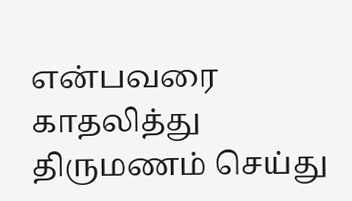என்பவரை காதலித்து திருமணம் செய்து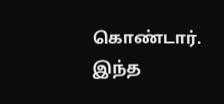கொண்டார். இந்த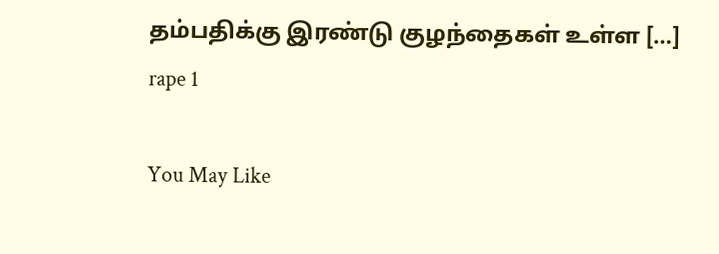தம்பதிக்கு இரண்டு குழந்தைகள் உள்ள […]
rape 1

You May Like